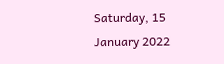Saturday, 15 January 2022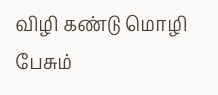விழி கண்டு மொழி பேசும்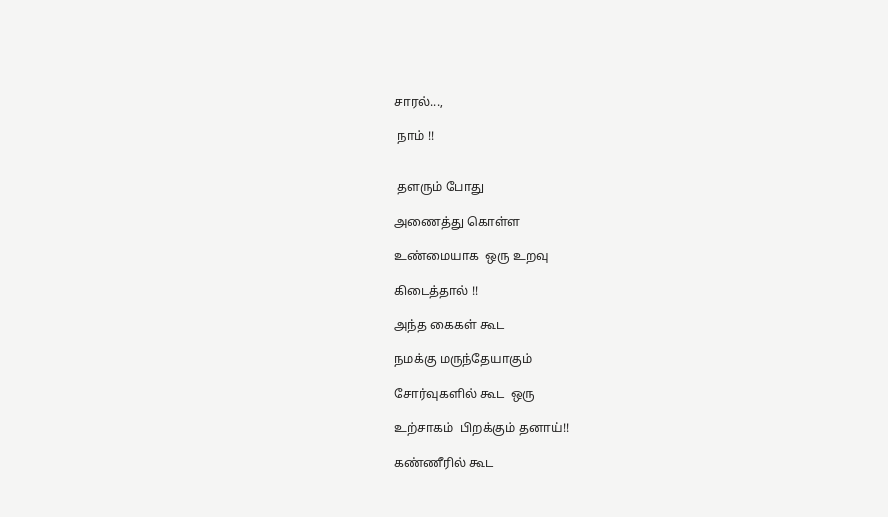சாரல்...,

 நாம் !!


 தளரும் போது

அணைத்து கொள்ள

உண்மையாக  ஒரு உறவு

கிடைத்தால் !!

அந்த கைகள் கூட

நமக்கு மருந்தேயாகும்

சோர்வுகளில் கூட  ஒரு

உற்சாகம்  பிறக்கும் தனாய்!!

கண்ணீரில் கூட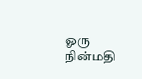ஓரு நின்மதி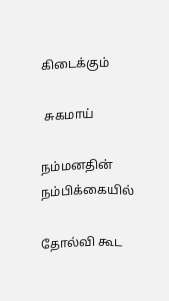கிடைக்கும்

 சுகமாய்

நம்மனதின் நம்பிக்கையில்

தோல்வி கூட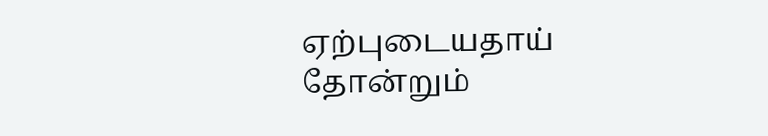ஏற்புடையதாய்  தோன்றும்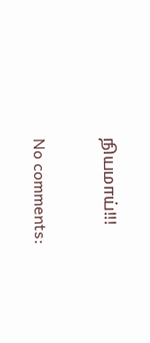நியமாய்!!!

No comments: